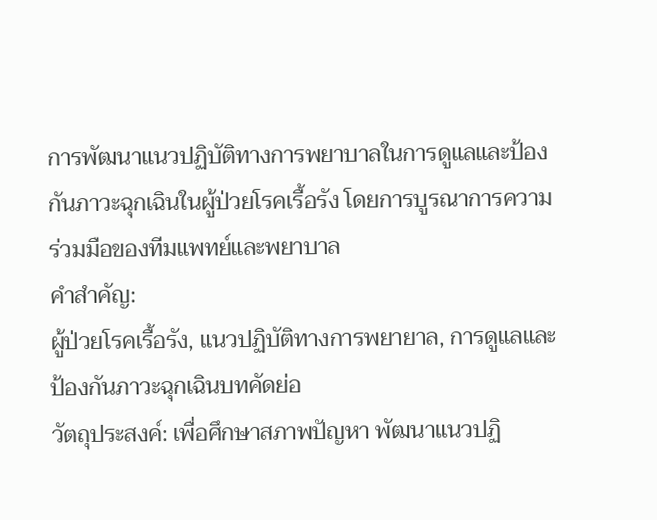การพัฒนาแนวปฏิบัติทางการพยาบาลในการดูแลและป้องกันภาวะฉุกเฉินในผู้ป่วยโรคเรื้อรัง โดยการบูรณาการความร่วมมือของทีมแพทย์และพยาบาล
คำสำคัญ:
ผู้ป่วยโรคเรื้อรัง, แนวปฏิบัติทางการพยายาล, การดูแลและป้องกันภาวะฉุกเฉินบทคัดย่อ
วัตถุประสงค์: เพื่อศึกษาสภาพปัญหา พัฒนาแนวปฏิ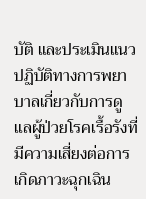บัติ และประเมินแนวปฏิบัติทางการพยาบาลเกี่ยวกับการดูแลผู้ป่วยโรคเรื้อรังที่มีความเสี่ยงต่อการเกิดภาวะฉุกเฉิน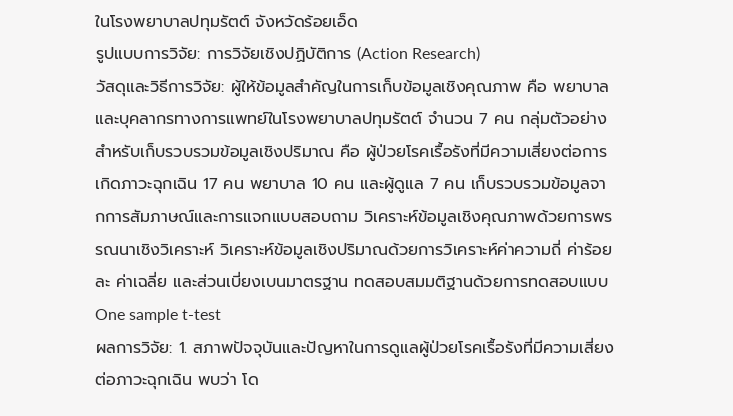ในโรงพยาบาลปทุมรัตต์ จังหวัดร้อยเอ็ด
รูปแบบการวิจัย: การวิจัยเชิงปฏิบัติการ (Action Research)
วัสดุและวิธีการวิจัย: ผู้ให้ข้อมูลสำคัญในการเก็บข้อมูลเชิงคุณภาพ คือ พยาบาลและบุคลากรทางการแพทย์ในโรงพยาบาลปทุมรัตต์ จำนวน 7 คน กลุ่มตัวอย่างสำหรับเก็บรวบรวมข้อมูลเชิงปริมาณ คือ ผู้ป่วยโรคเรื้อรังที่มีความเสี่ยงต่อการเกิดภาวะฉุกเฉิน 17 คน พยาบาล 10 คน และผู้ดูแล 7 คน เก็บรวบรวมข้อมูลจากการสัมภาษณ์และการแจกแบบสอบถาม วิเคราะห์ข้อมูลเชิงคุณภาพด้วยการพรรณนาเชิงวิเคราะห์ วิเคราะห์ข้อมูลเชิงปริมาณด้วยการวิเคราะห์ค่าความถี่ ค่าร้อยละ ค่าเฉลี่ย และส่วนเบี่ยงเบนมาตรฐาน ทดสอบสมมติฐานด้วยการทดสอบแบบ One sample t-test
ผลการวิจัย: 1. สภาพปัจจุบันและปัญหาในการดูแลผู้ป่วยโรคเรื้อรังที่มีความเสี่ยงต่อภาวะฉุกเฉิน พบว่า โด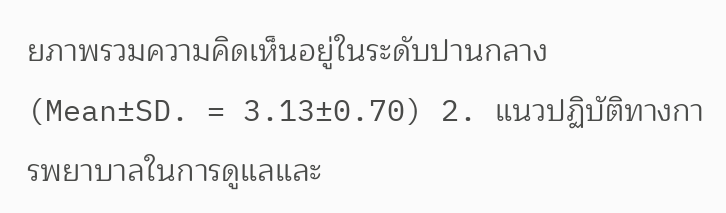ยภาพรวมความคิดเห็นอยู่ในระดับปานกลาง (Mean±SD. = 3.13±0.70) 2. แนวปฏิบัติทางการพยาบาลในการดูแลและ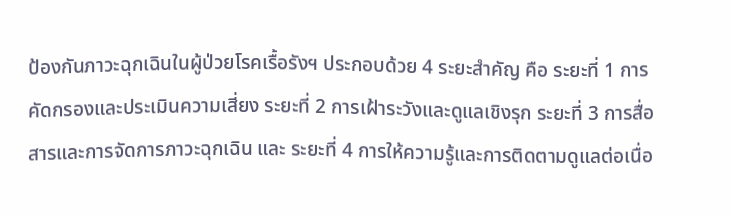ป้องกันภาวะฉุกเฉินในผู้ป่วยโรคเรื้อรังฯ ประกอบด้วย 4 ระยะสำคัญ คือ ระยะที่ 1 การคัดกรองและประเมินความเสี่ยง ระยะที่ 2 การเฝ้าระวังและดูแลเชิงรุก ระยะที่ 3 การสื่อสารและการจัดการภาวะฉุกเฉิน และ ระยะที่ 4 การให้ความรู้และการติดตามดูแลต่อเนื่อ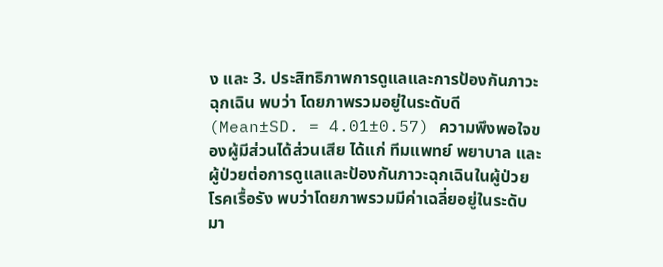ง และ 3. ประสิทธิภาพการดูแลและการป้องกันภาวะฉุกเฉิน พบว่า โดยภาพรวมอยู่ในระดับดี (Mean±SD. = 4.01±0.57) ความพึงพอใจของผู้มีส่วนได้ส่วนเสีย ได้แก่ ทีมแพทย์ พยาบาล และผู้ป่วยต่อการดูแลและป้องกันภาวะฉุกเฉินในผู้ป่วยโรคเรื้อรัง พบว่าโดยภาพรวมมีค่าเฉลี่ยอยู่ในระดับมา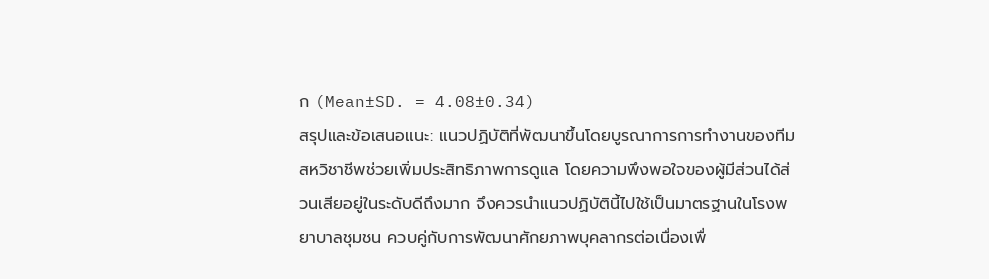ก (Mean±SD. = 4.08±0.34)
สรุปและข้อเสนอแนะ: แนวปฏิบัติที่พัฒนาขึ้นโดยบูรณาการการทำงานของทีมสหวิชาชีพช่วยเพิ่มประสิทธิภาพการดูแล โดยความพึงพอใจของผู้มีส่วนได้ส่วนเสียอยู่ในระดับดีถึงมาก จึงควรนำแนวปฏิบัตินี้ไปใช้เป็นมาตรฐานในโรงพยาบาลชุมชน ควบคู่กับการพัฒนาศักยภาพบุคลากรต่อเนื่องเพื่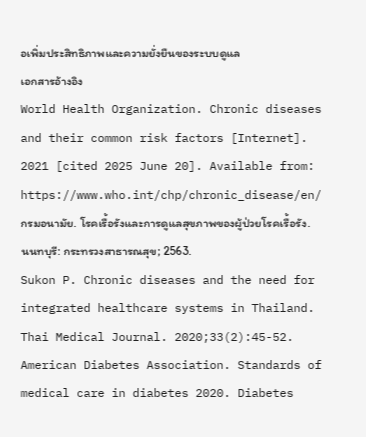อเพิ่มประสิทธิภาพและความยั่งยืนของระบบดูแล
เอกสารอ้างอิง
World Health Organization. Chronic diseases and their common risk factors [Internet]. 2021 [cited 2025 June 20]. Available from: https://www.who.int/chp/chronic_disease/en/
กรมอนามัย. โรคเรื้อรังและการดูแลสุขภาพของผู้ป่วยโรคเรื้อรัง. นนทบุรี: กระทรวงสาธารณสุข; 2563.
Sukon P. Chronic diseases and the need for integrated healthcare systems in Thailand. Thai Medical Journal. 2020;33(2):45-52.
American Diabetes Association. Standards of medical care in diabetes 2020. Diabetes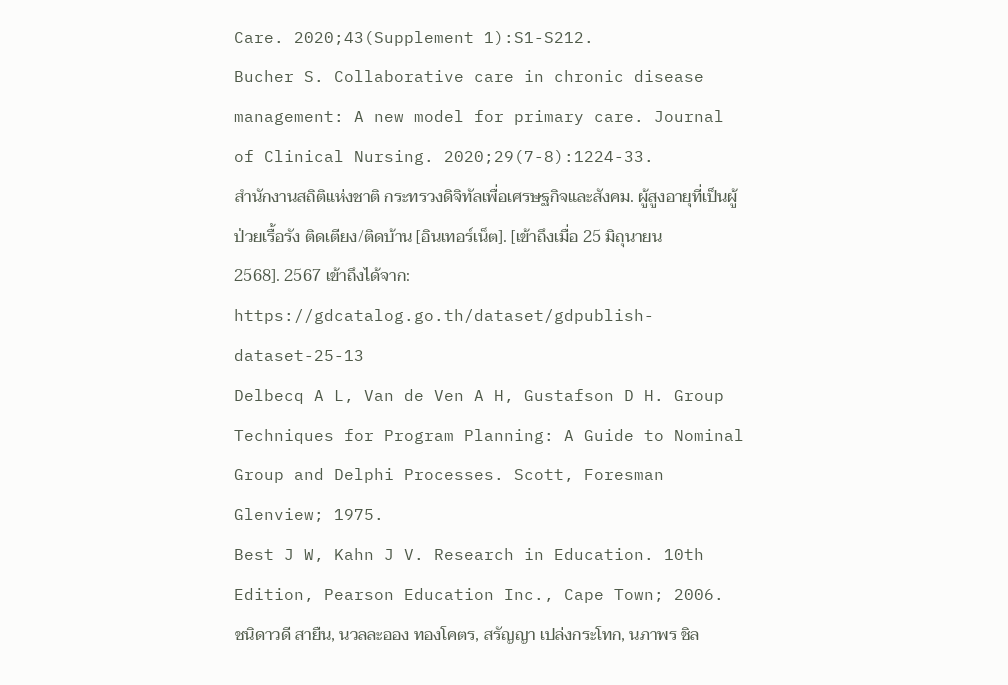Care. 2020;43(Supplement 1):S1-S212.
Bucher S. Collaborative care in chronic disease management: A new model for primary care. Journal of Clinical Nursing. 2020;29(7-8):1224-33.
สำนักงานสถิติแห่งชาติ กระทรวงดิจิทัลเพื่อเศรษฐกิจและสังคม. ผู้สูงอายุที่เป็นผู้ป่วยเรื้อรัง ติดเตียง/ติดบ้าน [อินเทอร์เน็ต]. [เข้าถึงเมื่อ 25 มิถุนายน 2568]. 2567 เข้าถึงได้จาก: https://gdcatalog.go.th/dataset/gdpublish-dataset-25-13
Delbecq A L, Van de Ven A H, Gustafson D H. Group Techniques for Program Planning: A Guide to Nominal Group and Delphi Processes. Scott, Foresman Glenview; 1975.
Best J W, Kahn J V. Research in Education. 10th Edition, Pearson Education Inc., Cape Town; 2006.
ชนิดาวดี สายืน, นวลละออง ทองโคตร, สรัญญา เปล่งกระโทก, นภาพร ชิล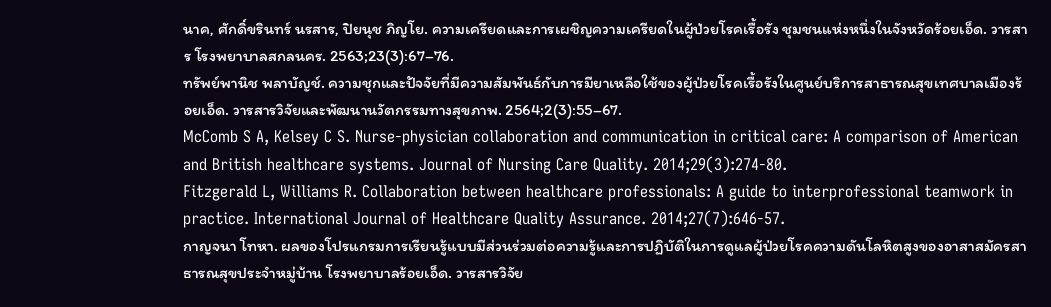นาค, ศักดิ์ขรินทร์ นรสาร, ปิยนุช ภิญโย. ความเครียดและการเผชิญความเครียดในผู้ป่วยโรคเรื้อรัง ชุมชนแห่งหนึ่งในจังหวัดร้อยเอ็ด. วารสาร โรงพยาบาลสกลนคร. 2563;23(3):67–76.
ทรัพย์พานิช พลาบัญช์. ความชุกและปัจจัยที่มีความสัมพันธ์กับการมียาเหลือใช้ของผู้ป่วยโรคเรื้อรังในศูนย์บริการสาธารณสุขเทศบาลเมืองร้อยเอ็ด. วารสารวิจัยและพัฒนานวัตกรรมทางสุขภาพ. 2564;2(3):55–67.
McComb S A, Kelsey C S. Nurse-physician collaboration and communication in critical care: A comparison of American and British healthcare systems. Journal of Nursing Care Quality. 2014;29(3):274-80.
Fitzgerald L, Williams R. Collaboration between healthcare professionals: A guide to interprofessional teamwork in practice. International Journal of Healthcare Quality Assurance. 2014;27(7):646-57.
กาญจนา โทหา. ผลของโปรแกรมการเรียนรู้แบบมีส่วนร่วมต่อความรู้และการปฏิบัติในการดูแลผู้ป่วยโรคความดันโลหิตสูงของอาสาสมัครสาธารณสุขประจำหมู่บ้าน โรงพยาบาลร้อยเอ็ด. วารสารวิจัย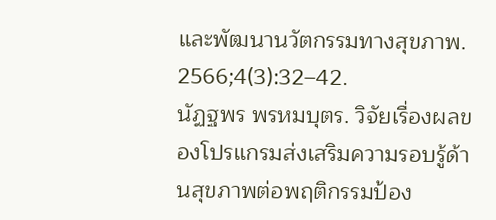และพัฒนานวัตกรรมทางสุขภาพ. 2566;4(3):32–42.
นัฏฐพร พรหมบุตร. วิจัยเรื่องผลของโปรแกรมส่งเสริมความรอบรู้ด้านสุขภาพต่อพฤติกรรมป้อง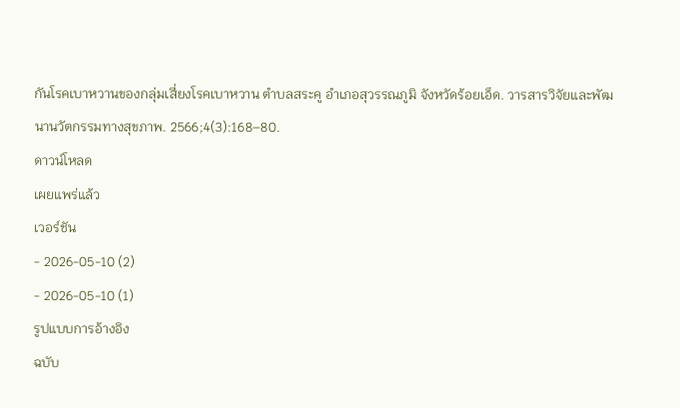กันโรคเบาหวานของกลุ่มเสี่ยงโรคเบาหวาน ตำบลสระคู อำเภอสุวรรณภูมิ จังหวัดร้อยเอ็ด. วารสารวิจัยและพัฒนานวัตกรรมทางสุขภาพ. 2566;4(3):168–80.
ดาวน์โหลด
เผยแพร่แล้ว
เวอร์ชัน
- 2026-05-10 (2)
- 2026-05-10 (1)
รูปแบบการอ้างอิง
ฉบับ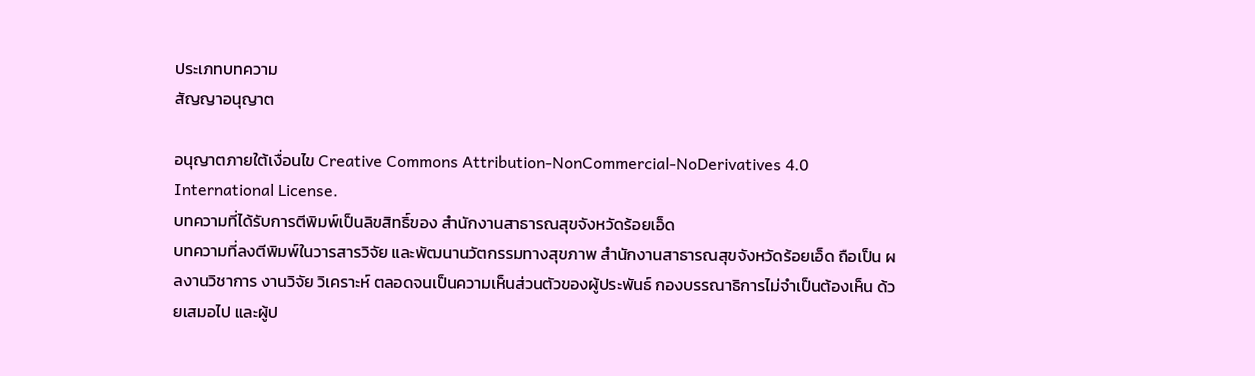ประเภทบทความ
สัญญาอนุญาต

อนุญาตภายใต้เงื่อนไข Creative Commons Attribution-NonCommercial-NoDerivatives 4.0 International License.
บทความที่ได้รับการตีพิมพ์เป็นลิขสิทธิ์ของ สำนักงานสาธารณสุขจังหวัดร้อยเอ็ด
บทความที่ลงตีพิมพ์ในวารสารวิจัย และพัฒนานวัตกรรมทางสุขภาพ สํานักงานสาธารณสุขจังหวัดร้อยเอ็ด ถือเป็น ผลงานวิชาการ งานวิจัย วิเคราะห์ ตลอดจนเป็นความเห็นส่วนตัวของผู้ประพันธ์ กองบรรณาธิการไม่จําเป็นต้องเห็น ด้วยเสมอไป และผู้ป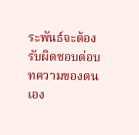ระพันธ์จะต้องรับผิดชอบต่อบทความของตนเอง